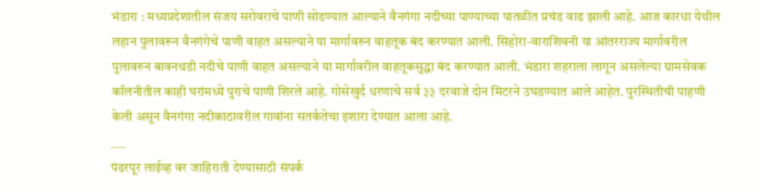भंडारा : मध्यप्रदेशातील संजय सरोवराचे पाणी सोडण्यात आल्याने वैनगंगा नदीच्या पाण्याच्या पातळीत प्रचंड वाढ झाली आहे. आज कारधा येथील लहान पुलावरून वैनगंगेचे पाणी वाहत असल्याने या मार्गावरुन वाहतूक बंद करण्यात आली. सिहोरा-वाराशिवनी या आंतरराज्य मार्गावरील पुलावरुन बावनथडी नदीचे पाणी वाहत असल्याने या मार्गावरील वाहतूकसुद्धा बंद करण्यात आली. भंडारा शहराला लागून असलेल्या ग्रामसेवक कॉलनीतील काही घरांमध्ये पुराचे पाणी शिरले आहे. गोसेखुर्द धरणाचे सर्व ३३ दरवाजे दोन मिटरने उघडण्यात आले आहेत. पुरस्थितीची पाहणी केली असून वैनगंगा नदीकाठावरील गावांना सतर्कतेचा इशारा देण्यात आला आहे.
___
पंढरपूर लाईव्ह वर जाहिराती देण्यासाठी संपर्क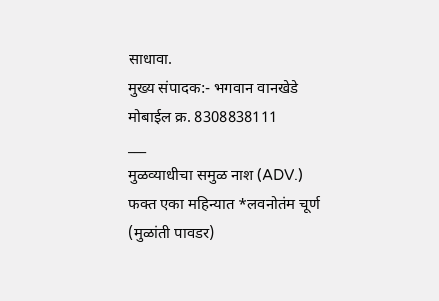साधावा.
मुख्य संपादक:- भगवान वानखेडे
मोबाईल क्र. 8308838111
___
मुळव्याधीचा समुळ नाश (ADV.)
फक्त एका महिन्यात *लवनोतंम चूर्ण (मुळांती पावडर)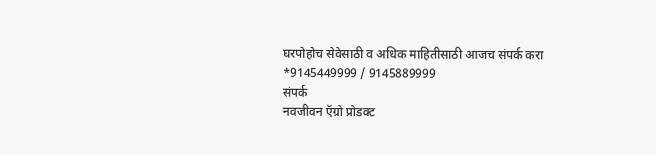घरपोहोच सेवेसाठी व अधिक माहितीसाठी आजच संपर्क करा
*9145449999 / 9145889999
संपर्क
नवजीवन ऍग्रो प्रोडक्ट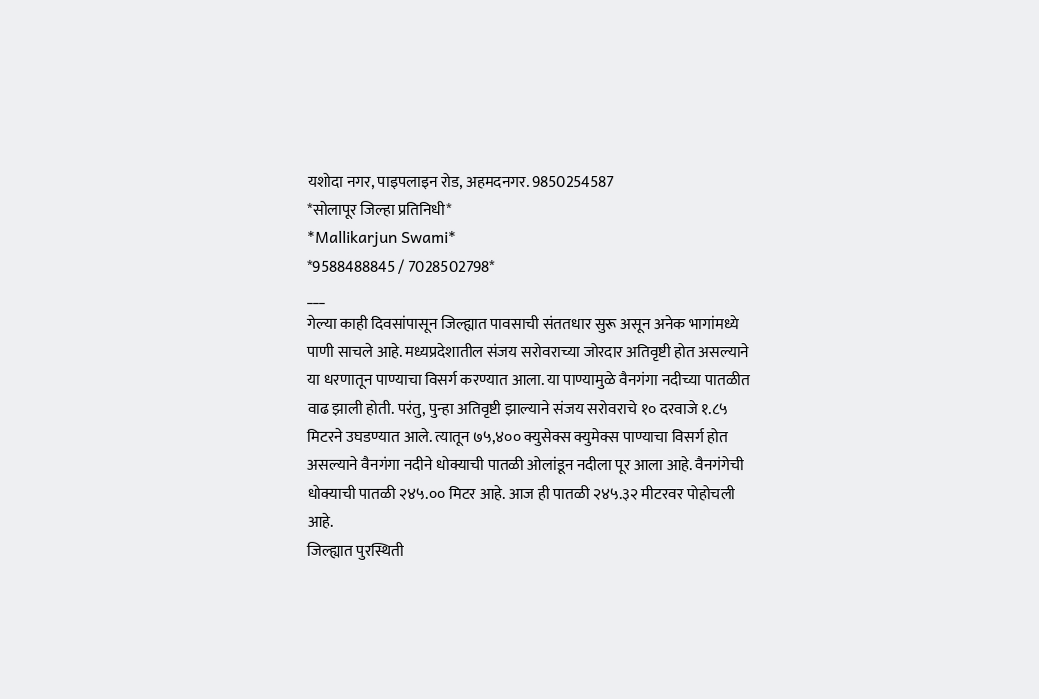यशोदा नगर, पाइपलाइन रोड, अहमदनगर. 9850254587
*सोलापूर जिल्हा प्रतिनिधी*
*Mallikarjun Swami*
*9588488845 / 7028502798*
___
गेल्या काही दिवसांपासून जिल्ह्यात पावसाची संततधार सुरू असून अनेक भागांमध्ये पाणी साचले आहे. मध्यप्रदेशातील संजय सरोवराच्या जोरदार अतिवृष्टी होत असल्याने या धरणातून पाण्याचा विसर्ग करण्यात आला. या पाण्यामुळे वैनगंगा नदीच्या पातळीत वाढ झाली होती. परंतु, पुन्हा अतिवृष्टी झाल्याने संजय सरोवराचे १० दरवाजे १.८५ मिटरने उघडण्यात आले. त्यातून ७५,४०० क्युसेक्स क्युमेक्स पाण्याचा विसर्ग होत असल्याने वैनगंगा नदीने धोक्याची पातळी ओलांडून नदीला पूर आला आहे. वैनगंगेची धोक्याची पातळी २४५.०० मिटर आहे. आज ही पातळी २४५.३२ मीटरवर पोहोचली आहे.
जिल्ह्यात पुरस्थिती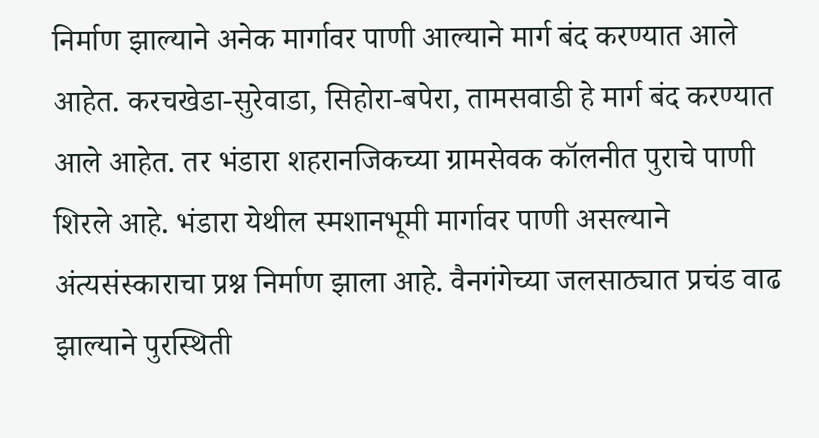निर्माण झाल्याने अनेक मार्गावर पाणी आल्याने मार्ग बंद करण्यात आले आहेत. करचखेडा-सुरेवाडा, सिहोरा-बपेरा, तामसवाडी हे मार्ग बंद करण्यात आले आहेत. तर भंडारा शहरानजिकच्या ग्रामसेवक कॉलनीत पुराचे पाणी शिरले आहे. भंडारा येथील स्मशानभूमी मार्गावर पाणी असल्याने अंत्यसंस्काराचा प्रश्न निर्माण झाला आहे. वैनगंगेच्या जलसाठ्यात प्रचंड वाढ झाल्याने पुरस्थिती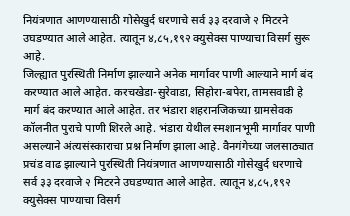नियंत्रणात आणण्यासाठी गोसेखुर्द धरणाचे सर्व ३३ दरवाजे २ मिटरने उघडण्यात आले आहेत. त्यातून ४,८५,१९२ क्युसेक्स पाण्याचा विसर्ग सुरू आहे.
जिल्ह्यात पुरस्थिती निर्माण झाल्याने अनेक मार्गावर पाणी आल्याने मार्ग बंद करण्यात आले आहेत. करचखेडा-सुरेवाडा, सिहोरा-बपेरा, तामसवाडी हे मार्ग बंद करण्यात आले आहेत. तर भंडारा शहरानजिकच्या ग्रामसेवक कॉलनीत पुराचे पाणी शिरले आहे. भंडारा येथील स्मशानभूमी मार्गावर पाणी असल्याने अंत्यसंस्काराचा प्रश्न निर्माण झाला आहे. वैनगंगेच्या जलसाठ्यात प्रचंड वाढ झाल्याने पुरस्थिती नियंत्रणात आणण्यासाठी गोसेखुर्द धरणाचे सर्व ३३ दरवाजे २ मिटरने उघडण्यात आले आहेत. त्यातून ४,८५,१९२ क्युसेक्स पाण्याचा विसर्ग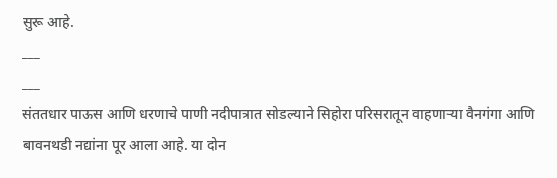सुरू आहे.
___
___
संततधार पाऊस आणि धरणाचे पाणी नदीपात्रात सोडल्याने सिहोरा परिसरातून वाहणाऱ्या वैनगंगा आणि बावनथडी नद्यांना पूर आला आहे. या दोन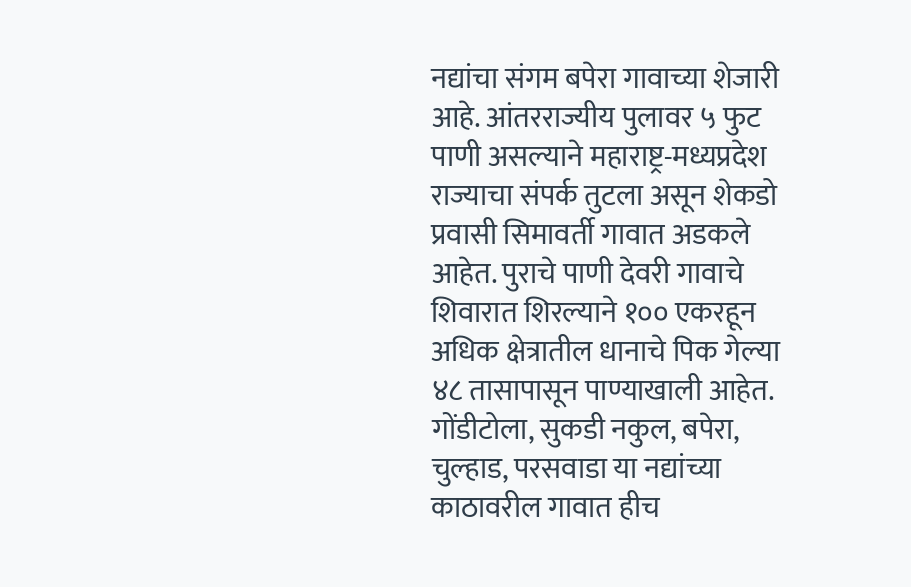नद्यांचा संगम बपेरा गावाच्या शेजारी आहे. आंतरराज्यीय पुलावर ५ फुट पाणी असल्याने महाराष्ट्र-मध्यप्रदेश राज्याचा संपर्क तुटला असून शेकडो प्रवासी सिमावर्ती गावात अडकले आहेत. पुराचे पाणी देवरी गावाचे शिवारात शिरल्याने १०० एकरहून अधिक क्षेत्रातील धानाचे पिक गेल्या ४८ तासापासून पाण्याखाली आहेत. गोंडीटोला, सुकडी नकुल, बपेरा, चुल्हाड, परसवाडा या नद्यांच्या काठावरील गावात हीच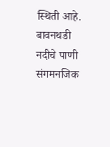स्थिती आहे. बावनथडी नदीचे पाणी संगमनजिक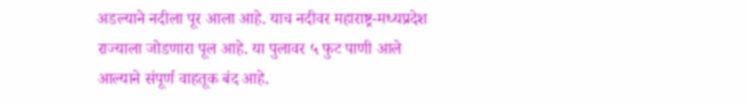अडल्याने नदीला पूर आला आहे. याच नदीवर महाराष्ट्र-मध्यप्रदेश राज्याला जोडणारा पूल आहे. या पुलावर ५ फुट पाणी आले आल्याने संपूर्ण वाहतूक बंद आहे.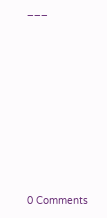___









0 Comments